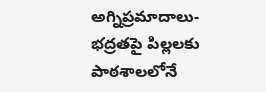అగ్నిప్రమాదాలు-భద్రతపై పిల్లలకు పాఠశాలలోనే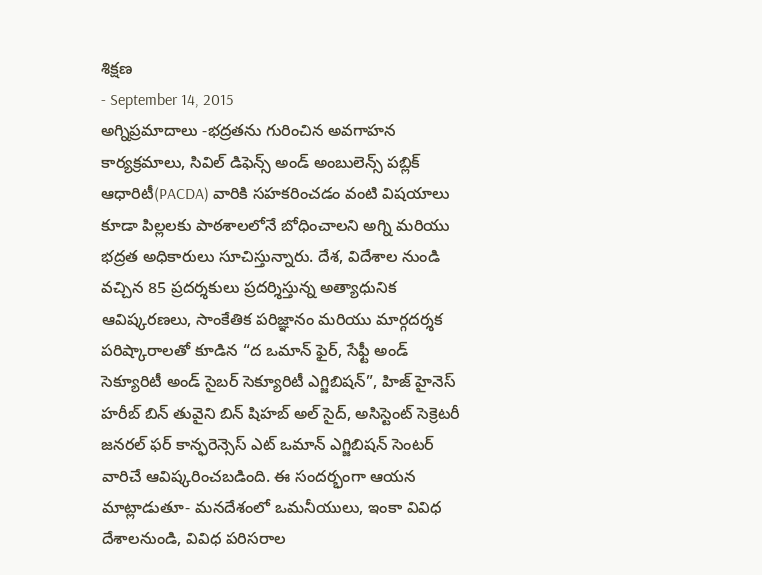శిక్షణ
- September 14, 2015
అగ్నిప్రమాదాలు -భద్రతను గురించిన అవగాహన కార్యక్రమాలు, సివిల్ డిఫెన్స్ అండ్ అంబులెన్స్ పబ్లిక్ ఆధారిటీ(PACDA) వారికి సహకరించడం వంటి విషయాలు కూడా పిల్లలకు పాఠశాలలోనే బోధించాలని అగ్ని మరియు భద్రత అధికారులు సూచిస్తున్నారు. దేశ, విదేశాల నుండి వచ్చిన 85 ప్రదర్శకులు ప్రదర్శిస్తున్న అత్యాధునిక ఆవిష్కరణలు, సాంకేతిక పరిజ్ఞానం మరియు మార్గదర్శక పరిష్కారాలతో కూడిన “ద ఒమాన్ ఫైర్, సేఫ్టీ అండ్ సెక్యూరిటీ అండ్ సైబర్ సెక్యూరిటీ ఎగ్జిబిషన్”, హిజ్ హైనెస్ హరీబ్ బిన్ తువైని బిన్ షిహబ్ అల్ సైద్, అసిస్టెంట్ సెక్రెటరీ జనరల్ ఫర్ కాన్ఫరెన్సెస్ ఎట్ ఒమాన్ ఎగ్జిబిషన్ సెంటర్ వారిచే ఆవిష్కరించబడింది. ఈ సందర్భంగా ఆయన మాట్లాడుతూ- మనదేశంలో ఒమనీయులు, ఇంకా వివిధ దేశాలనుండి, వివిధ పరిసరాల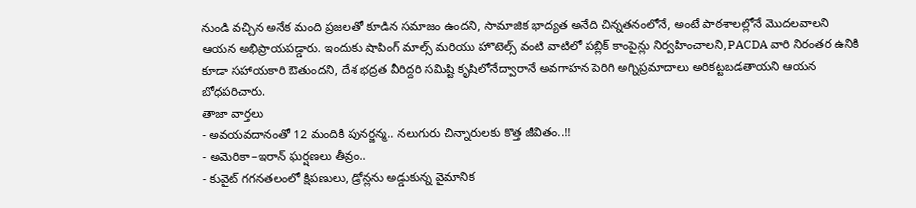నుండి వచ్చిన అనేక మంది ప్రజలతో కూడిన సమాజం ఉందని, సామాజిక భాద్యత అనేది చిన్నతనంలోనే, అంటే పాఠశాలల్లోనే మొదలవాలని ఆయన అభిప్రాయపడ్డారు. ఇందుకు షాపింగ్ మాల్స్ మరియు హొటెల్స్ వంటి వాటిలో పబ్లిక్ కాంపైన్లు నిర్వహించాలని,PACDA వారి నిరంతర ఉనికి కూడా సహాయకారి ఔతుందని, దేశ భద్రత వీరిద్దరి సమిష్టి కృషిలోనేద్వారానే అవగాహన పెరిగి అగ్నిప్రమాదాలు అరికట్టబడతాయని ఆయన బోధపరిచారు.
తాజా వార్తలు
- అవయవదానంతో 12 మందికి పునర్జన్మ.. నలుగురు చిన్నారులకు కొత్త జీవితం..!!
- అమెరికా–ఇరాన్ ఘర్షణలు తీవ్రం..
- కువైట్ గగనతలంలో క్షిపణులు, డ్రోన్లను అడ్డుకున్న వైమానిక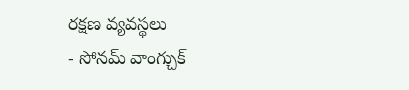రక్షణ వ్యవస్థలు
- సోనమ్ వాంగ్చుక్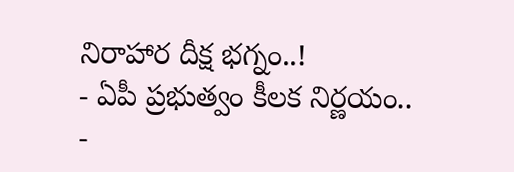నిరాహార దీక్ష భగ్నం..!
- ఏపీ ప్రభుత్వం కీలక నిర్ణయం..
-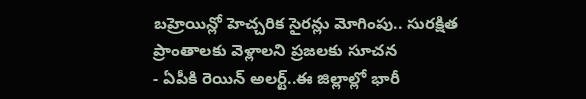బహ్రెయిన్లో హెచ్చరిక సైరన్లు మోగింపు.. సురక్షిత ప్రాంతాలకు వెళ్లాలని ప్రజలకు సూచన
- ఏపీకి రెయిన్ అలర్ట్..ఈ జిల్లాల్లో భారీ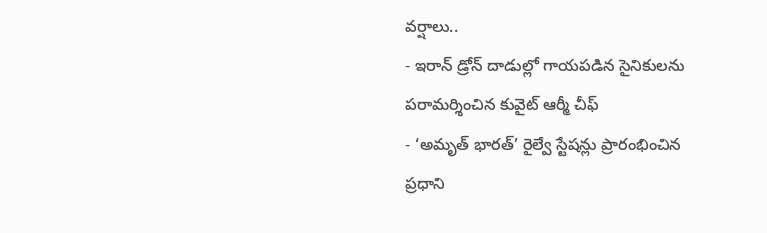వర్షాలు..
- ఇరాన్ డ్రోన్ దాడుల్లో గాయపడిన సైనికులను పరామర్శించిన కువైట్ ఆర్మీ చీఫ్
- ‘అమృత్ భారత్’ రైల్వే స్టేషన్లు ప్రారంభించిన ప్రధాని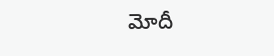మోదీ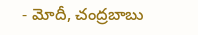- మోదీ, చంద్రబాబు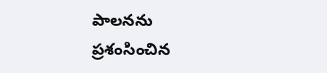పాలనను ప్రశంసించిన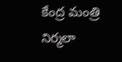కేంద్ర మంత్రి నిర్మలా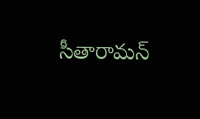సీతారామన్